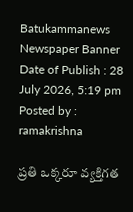Batukammanews
Newspaper Banner
Date of Publish : 28 July 2026, 5:19 pm Posted by : ramakrishna

ప్రతి ఒక్కరూ వ్యక్తిగత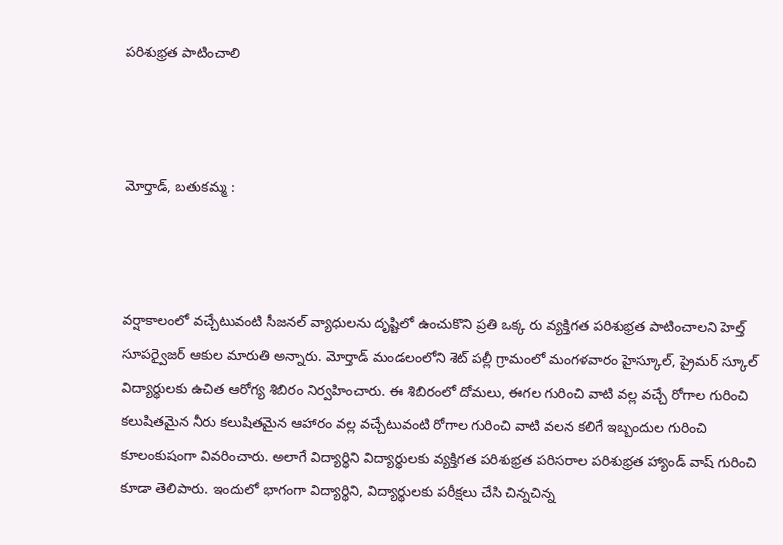పరిశుభ్రత పాటించాలి



మోర్తాడ్, బతుకమ్మ :



వర్షాకాలంలో వచ్చేటువంటి సీజనల్ వ్యాధులను దృష్టిలో ఉంచుకొని ప్రతి ఒక్క రు వ్యక్తిగత పరిశుభ్రత పాటించాలని హెల్త్ సూపర్వైజర్ ఆకుల మారుతి అన్నారు. మోర్తాడ్ మండలంలోని శెట్ పల్లీ గ్రామంలో మంగళవారం హైస్కూల్, ప్రైమర్ స్కూల్ విద్యార్థులకు ఉచిత ఆరోగ్య శిబిరం నిర్వహించారు. ఈ శిబిరంలో దోమలు, ఈగల గురించి వాటి వల్ల వచ్చే రోగాల గురించి కలుషితమైన నీరు కలుషితమైన ఆహారం వల్ల వచ్చేటువంటి రోగాల గురించి వాటి వలన కలిగే ఇబ్బందుల గురించి కూలంకుషంగా వివరించారు. అలాగే విద్యార్థిని విద్యార్థులకు వ్యక్తిగత పరిశుభ్రత పరిసరాల పరిశుభ్రత హ్యాండ్ వాష్ గురించి కూడా తెలిపారు. ఇందులో భాగంగా విద్యార్థిని, విద్యార్థులకు పరీక్షలు చేసి చిన్నచిన్న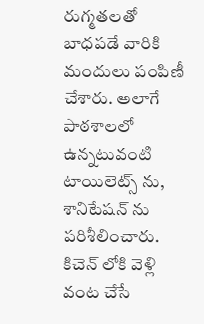రుగ్మతలతో బాధపడే వారికి మందులు పంపిణీ చేశారు. అలాగే పాఠశాలలో ఉన్నటువంటి టాయిలెట్స్ ను, శానిటేషన్ ను పరిశీలించారు. కిచెన్ లోకి వెళ్లి వంట చేసే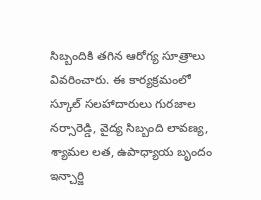సిబ్బందికి తగిన ఆరోగ్య సూత్రాలు వివరించారు. ఈ కార్యక్రమంలో స్కూల్ సలహాదారులు గురజాల నర్సారెడ్డి, వైద్య సిబ్బంది లావణ్య, శ్యామల లత, ఉపాధ్యాయ బృందం ఇన్చార్జి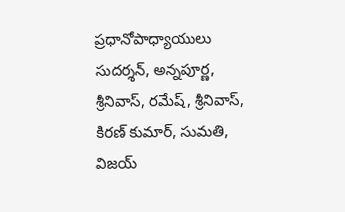ప్రధానోపాధ్యాయులు సుదర్శన్, అన్నపూర్ణ, శ్రీనివాస్, రమేష్, శ్రీనివాస్, కిరణ్ కుమార్, సుమతి, విజయ్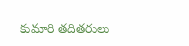కుమారి తదితరులు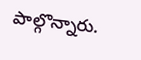పాల్గొన్నారు.